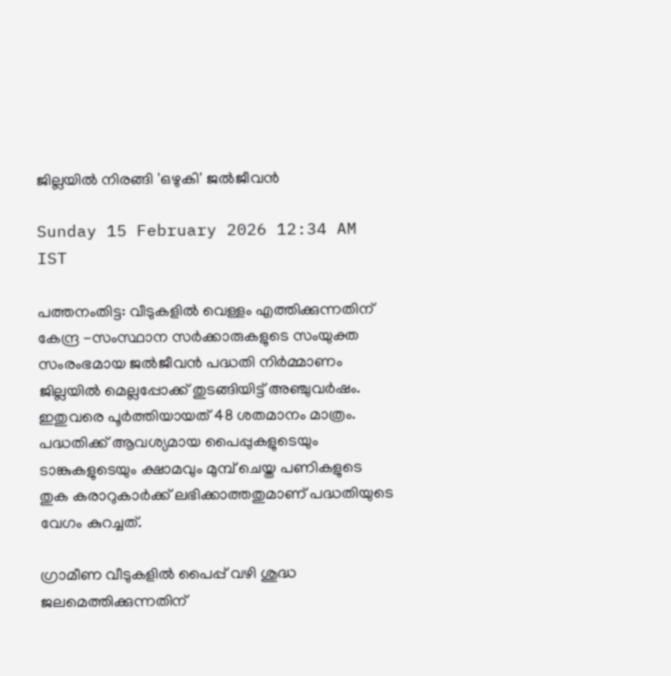ജില്ലയിൽ നിരങ്ങി 'ഒഴുകി' ജൽജീവൻ

Sunday 15 February 2026 12:34 AM IST

പത്തനംതിട്ട: വീടുകളിൽ വെള്ളം എത്തിക്കുന്നതിന് കേന്ദ്ര -സംസ്ഥാന സർക്കാരുകളുടെ സംയുക്ത സംരംഭമായ ജൽജീവൻ പദ്ധതി നിർമ്മാണം ജില്ലയിൽ മെല്ലപ്പോക്ക് തുടങ്ങിയിട്ട് അഞ്ചുവർഷം. ഇതുവരെ പൂർത്തിയായത് 48 ശതമാനം മാത്രം. പദ്ധതിക്ക് ആവശ്യമായ പൈപ്പുകളുടെയും ടാങ്കുകളുടെയും ക്ഷാമവും മുമ്പ് ചെയ്ത പണികളുടെ തുക കരാറുകാർക്ക് ലഭിക്കാത്തതുമാണ് പദ്ധതിയുടെ വേഗം കുറച്ചത്.

ഗ്രാമീണ വീടുകളിൽ പൈപ്പ് വഴി ശുദ്ധ ജലമെത്തിക്കുന്നതിന്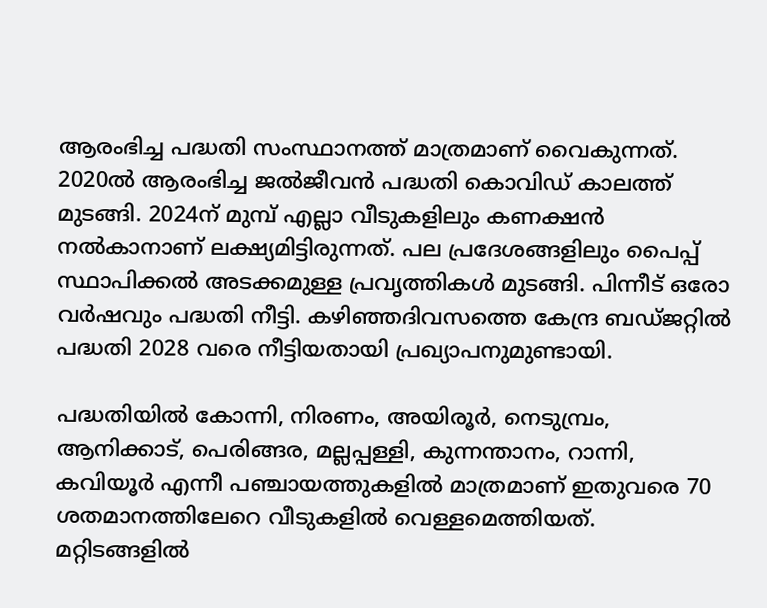ആരംഭിച്ച പദ്ധതി സംസ്ഥാനത്ത് മാത്രമാണ് വൈകുന്നത്. 2020ൽ ആരംഭിച്ച ജൽജീവൻ പദ്ധതി കൊവിഡ് കാലത്ത് മുടങ്ങി. 2024ന് മുമ്പ് എല്ലാ വീടുകളിലും കണക്ഷൻ നൽകാനാണ് ലക്ഷ്യമിട്ടിരുന്നത്. പല പ്രദേശങ്ങളിലും പൈപ്പ് സ്ഥാപിക്കൽ അടക്കമുള്ള പ്രവൃത്തികൾ മുടങ്ങി. പിന്നീട് ഒരോ വർഷവും പദ്ധതി നീട്ടി. കഴിഞ്ഞദിവസത്തെ കേന്ദ്ര ബഡ്ജറ്റിൽ പദ്ധതി 2028 വരെ നീട്ടിയതായി പ്രഖ്യാപനുമുണ്ടായി.

പദ്ധതിയിൽ കോന്നി, നിരണം, അയിരൂർ, നെടുമ്പ്രം, ആനിക്കാട്, പെരിങ്ങര, മല്ലപ്പള്ളി, കുന്നന്താനം, റാന്നി, കവിയൂർ എന്നീ പഞ്ചായത്തുകളിൽ മാത്രമാണ് ഇതുവരെ 70 ശതമാനത്തിലേറെ വീടുകളിൽ വെള്ളമെത്തിയത്. മറ്റിടങ്ങളിൽ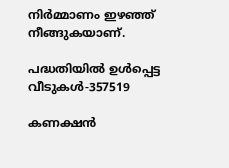നിർമ്മാണം ഇഴഞ്ഞ് നീങ്ങുകയാണ്.

പദ്ധതിയിൽ ഉൾപ്പെട്ട വീടുകൾ-357519

കണക്ഷൻ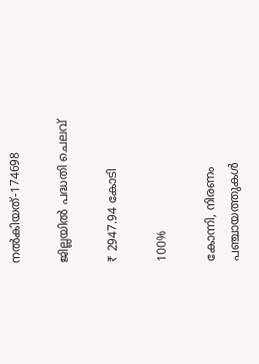നൽകിയത്-174698

ജില്ലയിൽ പദ്ധതി ചെലവ്

₹ 2947.94 കോടി

100%

കോന്നി, നിരണം പഞ്ചായത്തുകൾ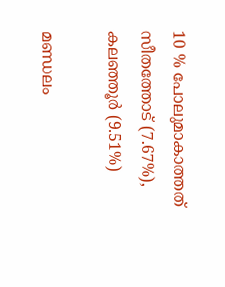10 % പോലുമാകാത്തത് സീതത്തോട് (7.67%), കലഞ്ഞൂർ (9.51%)

മണ്ഡലം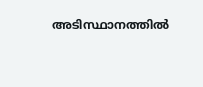അടിസ്ഥാനത്തിൽ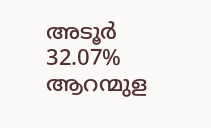അടൂർ 32.07% ആറന്മുള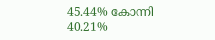45.44% കോന്നി 40.21%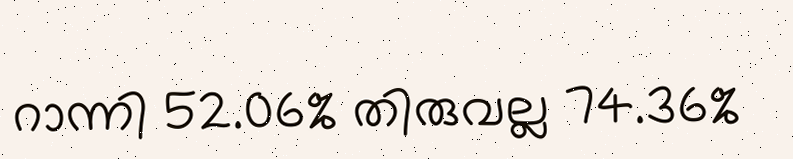റാന്നി 52.06% തിരുവല്ല 74.36%